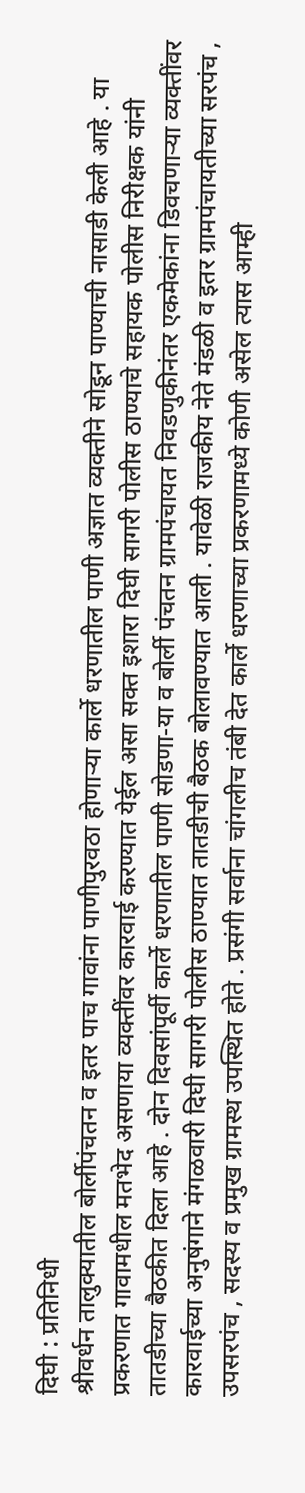दिघी : प्रतिनिधी
श्रीवर्धन तालुक्यातील बोर्लीपंचतन व इतर पाच गावांना पाणीपुरवठा होणाऱ्या कार्ले धरणातील पाणी अज्ञात व्यक्तीने सोडून पाण्याची नासाडी केली आहे . या प्रकरणात गावामधील मतभेद असणाया व्यक्तींवर कारवाई करण्यात येईल असा सक्त इशारा दिघी सागरी पोलीस ठाण्याचे सहायक पोलीस निरीक्षक यांनी तातडीच्या बैठकीत दिला आहे . दोन दिवसांपूर्वी कार्ले धरणातील पाणी सोडणा-या व बोर्ली पंचतन ग्रामपंचायत निवडणुकीनंतर एकमेकांना डिवचणाऱ्या व्यक्तींवर कारवाईच्या अनुषंगाने मंगळवारी दिघी सागरी पोलीस ठाण्यात तातडीची बैठक बोलावण्यात आली . यावेळी राजकीय नेते मंडळी व इतर ग्रामपंचायतीच्या सरपंच , उपसरपंच , सदस्य व प्रमुख ग्रामस्थ उपस्थित होते . प्रसंगी सर्वाना चांगलीच तंबी देत कार्ले धरणाच्या प्रकरणामध्ये कोणी असेल त्यास आम्ही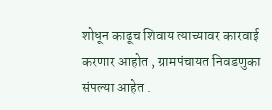शोधून काढूच शिवाय त्याच्यावर कारवाई करणार आहोत , ग्रामपंचायत निवडणुका संपल्या आहेत .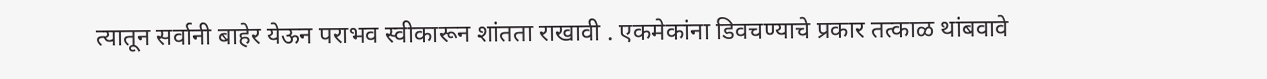त्यातून सर्वानी बाहेर येऊन पराभव स्वीकारून शांतता राखावी . एकमेकांना डिवचण्याचे प्रकार तत्काळ थांबवावे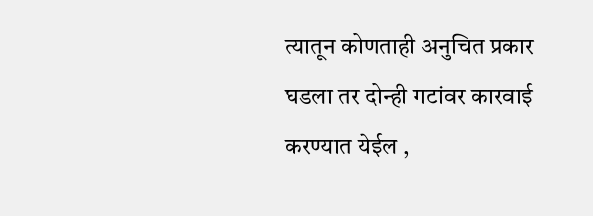त्यातून कोणताही अनुचित प्रकार घडला तर दोन्ही गटांवर कारवाई करण्यात येईल ,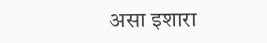असा इशारा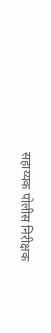सहाय्यक पोलीस निरीक्षक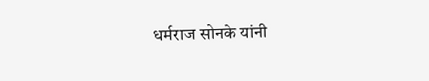धर्मराज सोनके यांनी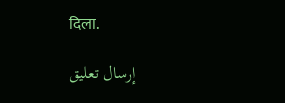दिला.

إرسال تعليق